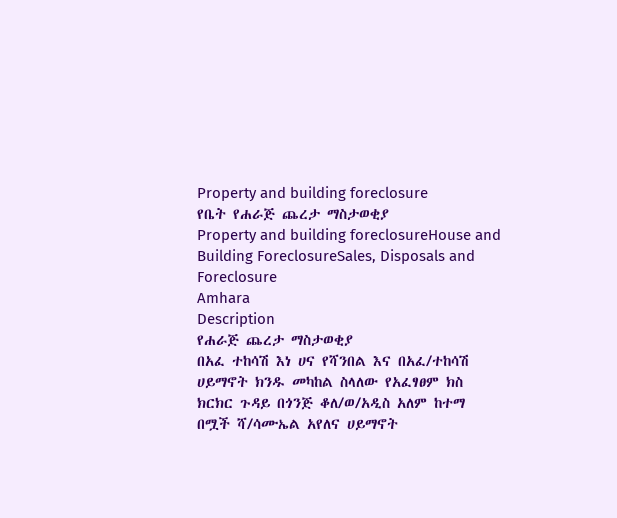Property and building foreclosure
የቤት የሐራጅ ጨረታ ማስታወቂያ
Property and building foreclosureHouse and Building ForeclosureSales, Disposals and Foreclosure
Amhara
Description
የሐራጅ ጨረታ ማስታወቂያ
በአፈ ተከሳሽ እነ ሀና የሻንበል እና በአፈ/ተከሳሽ ሀይማኖት ክንዱ መካከል ስላለው የአፈፃፀም ክስ ክርክር ጉዳይ በጎንጅ ቆለ/ወ/አዲስ አለም ከተማ በሟች ሻ/ሳሙኤል አየለና ሀይማኖት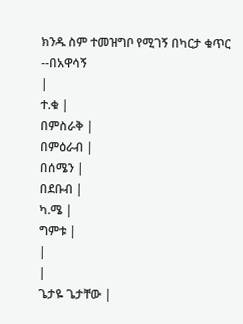ክንዱ ስም ተመዝግቦ የሚገኝ በካርታ ቁጥር --በአዋሳኝ
|
ተ.ቁ |
በምስራቅ |
በምዕራብ |
በሰሜን |
በደቡብ |
ካ.ሜ |
ግምቱ |
|
|
ጌታዬ ጌታቸው |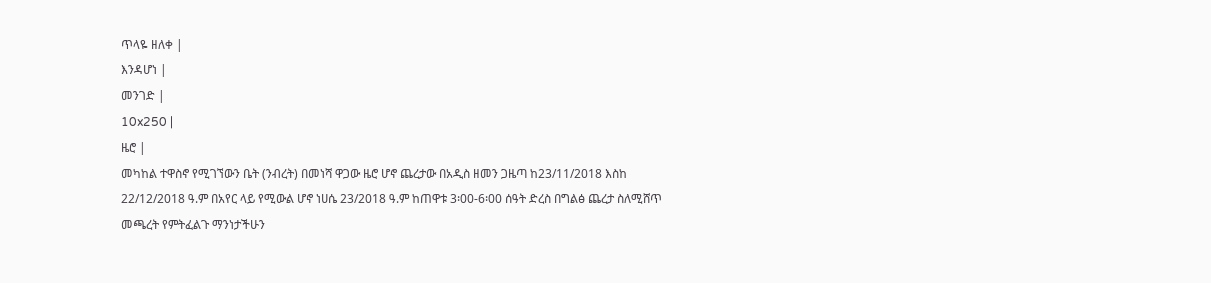ጥላዬ ዘለቀ |
እንዳሆነ |
መንገድ |
10x250 |
ዜሮ |
መካከል ተዋስኖ የሚገኘውን ቤት (ንብረት) በመነሻ ዋጋው ዜሮ ሆኖ ጨረታው በአዲስ ዘመን ጋዜጣ ከ23/11/2018 እስከ 22/12/2018 ዓ.ም በአየር ላይ የሚውል ሆኖ ነሀሴ 23/2018 ዓ.ም ከጠዋቱ 3፡00-6፡00 ሰዓት ድረስ በግልፅ ጨረታ ስለሚሸጥ መጫረት የምትፈልጉ ማንነታችሁን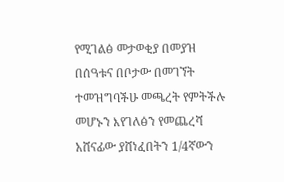የሚገልፅ መታወቂያ በመያዝ በሰዓቱና በቦታው በመገኘት ተመዝግባችሁ መጫረት የምትችሉ መሆኑን እየገለፅን የመጨረሻ አሸናፊው ያሸነፈበትን 1/4ኛውን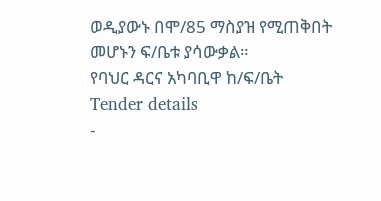ወዲያውኑ በሞ/85 ማስያዝ የሚጠቅበት መሆኑን ፍ/ቤቱ ያሳውቃል።
የባህር ዳርና አካባቢዋ ከ/ፍ/ቤት
Tender details
-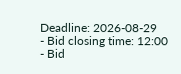Deadline: 2026-08-29
- Bid closing time: 12:00
- Bid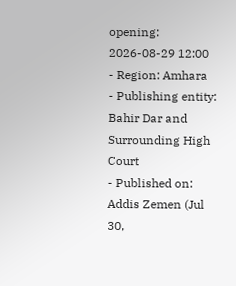opening: 2026-08-29 12:00
- Region: Amhara
- Publishing entity: Bahir Dar and Surrounding High Court
- Published on: Addis Zemen (Jul 30,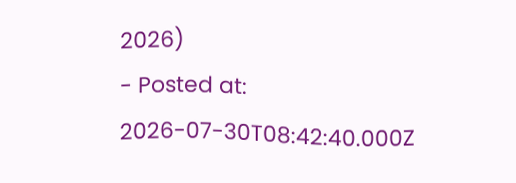2026)
- Posted at: 2026-07-30T08:42:40.000Z